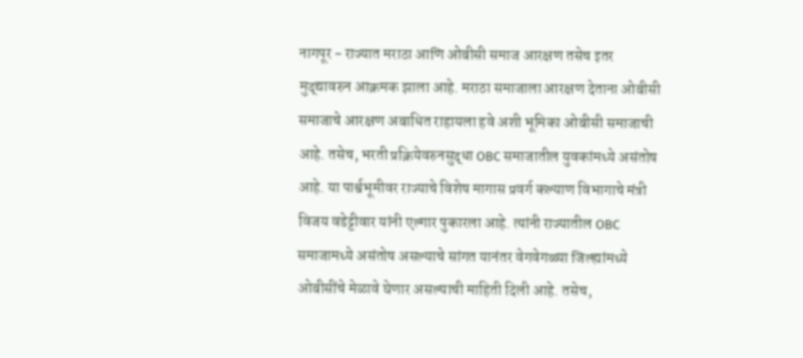नागपूर - राज्यात मराठा आणि ओबीसी समाज आरक्षण तसेच इतर मुद्द्यावरुन आक्रमक झाला आहे. मराठा समाजाला आरक्षण देताना ओबीसी समाजाचे आरक्षण अबाधित राहायला हवे अशी भूमिका ओबीसी समाजाची आहे. तसेच, भरती प्रक्रियेवरुनसुद्धा OBC समाजातील युवकांमध्ये असंतोष आहे. या पार्श्वभूमीवर राज्याचे विशेष मागास प्रवर्ग कल्याण विभागाचे मंत्री विजय वडेट्टीवार यांनी एल्गार पुकारला आहे. त्यांनी राज्यातील OBC समाजामध्ये असंतोष असल्याचे सांगत यानंतर वेगवेगळ्या जिल्ह्यांमध्ये ओबीसींचे मेळावे घेणार असल्याची माहिती दिली आहे. तसेच,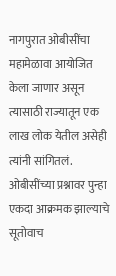नागपुरात ओबीसींचा महामेळावा आयोजित केला जाणार असून त्यासाठी राज्यातून एक लाख लोक येतील असेही त्यांनी सांगितलं.
ओबीसींच्या प्रश्नावर पुन्हा एकदा आक्रमक झाल्याचे सूतोवाच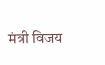मंत्री विजय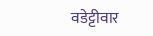वडेट्टीवार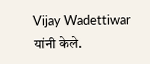Vijay Wadettiwar यांनी केले.